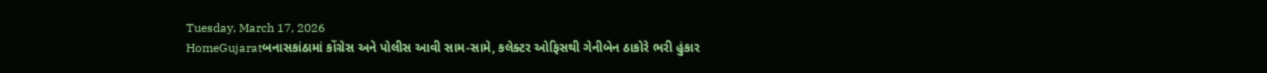Tuesday, March 17, 2026
HomeGujaratબનાસકાંઠામાં કોંગ્રેસ અને પોલીસ આવી સામ-સામે, કલેક્ટર ઓફિસથી ગેનીબેન ઠાકોરે ભરી હુંકાર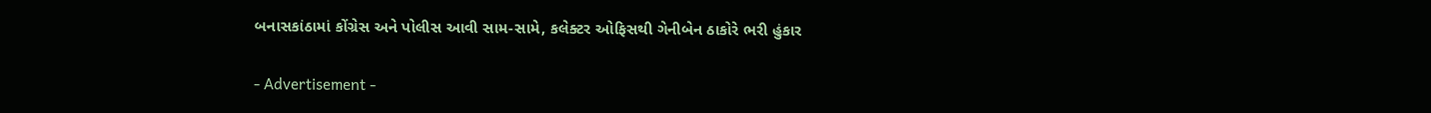બનાસકાંઠામાં કોંગ્રેસ અને પોલીસ આવી સામ-સામે, કલેક્ટર ઓફિસથી ગેનીબેન ઠાકોરે ભરી હુંકાર

- Advertisement -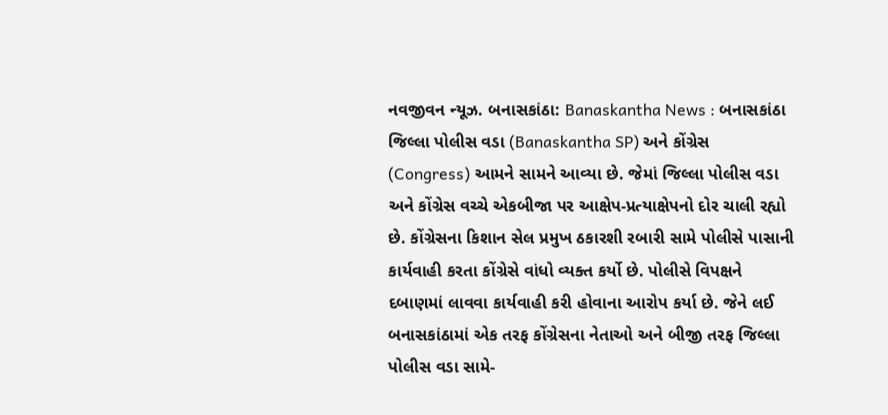નવજીવન ન્યૂઝ. બનાસકાંઠા: Banaskantha News : બનાસકાંઠા જિલ્લા પોલીસ વડા (Banaskantha SP) અને કોંગ્રેસ (Congress) આમને સામને આવ્યા છે. જેમાં જિલ્લા પોલીસ વડા અને કોંગ્રેસ વચ્ચે એકબીજા પર આક્ષેપ-પ્રત્યાક્ષેપનો દોર ચાલી રહ્યો છે. કોંગ્રેસના કિશાન સેલ પ્રમુખ ઠકારશી રબારી સામે પોલીસે પાસાની કાર્યવાહી કરતા કોંગ્રેસે વાંધો વ્યક્ત કર્યો છે. પોલીસે વિપક્ષને દબાણમાં લાવવા કાર્યવાહી કરી હોવાના આરોપ કર્યા છે. જેને લઈ બનાસકાંઠામાં એક તરફ કોંગ્રેસના નેતાઓ અને બીજી તરફ જિલ્લા પોલીસ વડા સામે-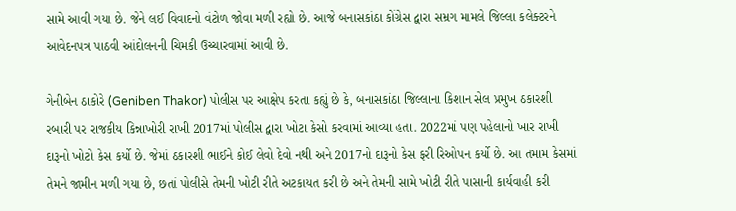સામે આવી ગયા છે. જેને લઈ વિવાદનો વંટોળ જોવા મળી રહ્યો છે. આજે બનાસકાંઠા કોંગ્રેસ દ્વારા સમ્રગ મામલે જિલ્લા કલેક્ટરને આવેદનપત્ર પાઠવી આંદોલનની ચિમકી ઉચ્ચારવામાં આવી છે.

ગેનીબેન ઠાકોરે (Geniben Thakor) પોલીસ પર આક્ષેપ કરતા કહ્યું છે કે, બનાસકાંઠા જિલ્લાના કિશાન સેલ પ્રમુખ ઠકારશી રબારી પર રાજકીય કિન્નાખોરી રાખી 2017માં પોલીસ દ્વારા ખોટા કેસો કરવામાં આવ્યા હતા. 2022માં પણ પહેલાનો ખાર રાખી દારૂનો ખોટો કેસ કર્યો છે. જેમાં ઠકારશી ભાઈને કોઈ લેવો દેવો નથી અને 2017નો દારૂનો કેસ ફરી રિઓપન કર્યો છે. આ તમામ કેસમાં તેમને જામીન મળી ગયા છે, છતાં પોલીસે તેમની ખોટી રીતે અટકાયત કરી છે અને તેમની સામે ખોટી રીતે પાસાની કાર્યવાહી કરી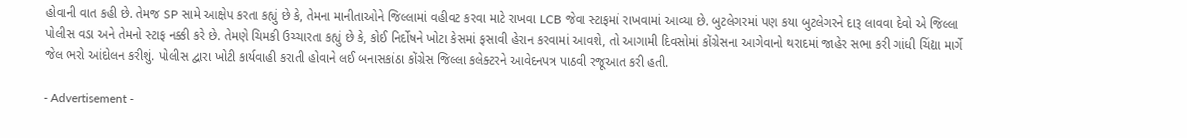હોવાની વાત કહી છે. તેમજ SP સામે આક્ષેપ કરતા કહ્યું છે કે, તેમના માનીતાઓને જિલ્લામાં વહીવટ કરવા માટે રાખવા LCB જેવા સ્ટાફમાં રાખવામાં આવ્યા છે. બુટલેગરમાં પણ કયા બુટલેગરને દારૂ લાવવા દેવો એ જિલ્લા પોલીસ વડા અને તેમનો સ્ટાફ નક્કી કરે છે. તેમણે ચિમકી ઉચ્ચારતા કહ્યું છે કે, કોઈ નિર્દોષને ખોટા કેસમાં ફસાવી હેરાન કરવામાં આવશે, તો આગામી દિવસોમાં કોંગ્રેસના આગેવાનો થરાદમાં જાહેર સભા કરી ગાંધી ચિંદ્યા માર્ગે જેલ ભરો આંદોલન કરીશું. પોલીસ દ્વારા ખોટી કાર્યવાહી કરાતી હોવાને લઈ બનાસકાંઠા કોંગ્રેસ જિલ્લા કલેક્ટરને આવેદનપત્ર પાઠવી રજૂઆત કરી હતી.

- Advertisement -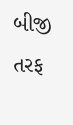બીજી તરફ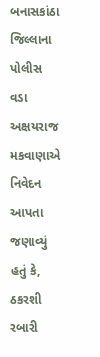બનાસકાંઠા જિલ્લાના પોલીસ વડા અક્ષયરાજ મકવાણાએ નિવેદન આપતા જણાવ્યું હતું કે, ઠકરશી રબારી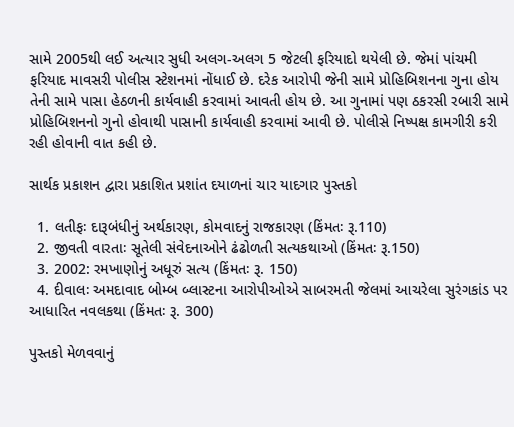સામે 2005થી લઈ અત્યાર સુધી અલગ-અલગ 5 જેટલી ફરિયાદો થયેલી છે. જેમાં પાંચમી ફરિયાદ માવસરી પોલીસ સ્ટેશનમાં નોંધાઈ છે. દરેક આરોપી જેની સામે પ્રોહિબિશનના ગુના હોય તેની સામે પાસા હેઠળની કાર્યવાહી કરવામાં આવતી હોય છે. આ ગુનામાં પણ ઠકરસી રબારી સામે પ્રોહિબિશનનો ગુનો હોવાથી પાસાની કાર્યવાહી કરવામાં આવી છે. પોલીસે નિષ્પક્ષ કામગીરી કરી રહી હોવાની વાત કહી છે.

સાર્થક પ્રકાશન દ્વારા પ્રકાશિત પ્રશાંત દયાળનાં ચાર યાદગાર પુસ્તકો

  1. લતીફઃ દારૂબંધીનું અર્થકારણ, કોમવાદનું રાજકારણ (કિંમતઃ રૂ.110)
  2. જીવતી વારતાઃ સૂતેલી સંવેદનાઓને ઢંઢોળતી સત્યકથાઓ (કિંમતઃ રૂ.150)
  3. 2002: રમખાણોનું અધૂરું સત્ય (કિંમતઃ રૂ. 150)
  4. દીવાલઃ અમદાવાદ બોમ્બ બ્લાસ્ટના આરોપીઓએ સાબરમતી જેલમાં આચરેલા સુરંગકાંડ પર આધારિત નવલકથા (કિંમતઃ રૂ. 300)

પુસ્તકો મેળવવાનું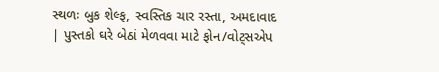સ્થળઃ બુક શેલ્ફ, સ્વસ્તિક ચાર રસ્તા, અમદાવાદ | પુસ્તકો ઘરે બેઠાં મેળવવા માટે ફોન/વોટ્સએપ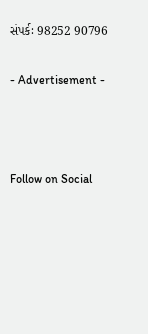સંપર્કઃ 98252 90796

- Advertisement -



Follow on Social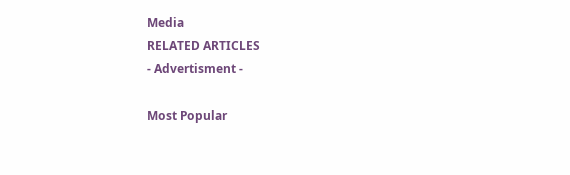Media
RELATED ARTICLES
- Advertisment -

Most Popular